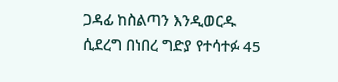ጋዳፊ ከስልጣን እንዲወርዱ ሲደረግ በነበረ ግድያ የተሳተፉ 45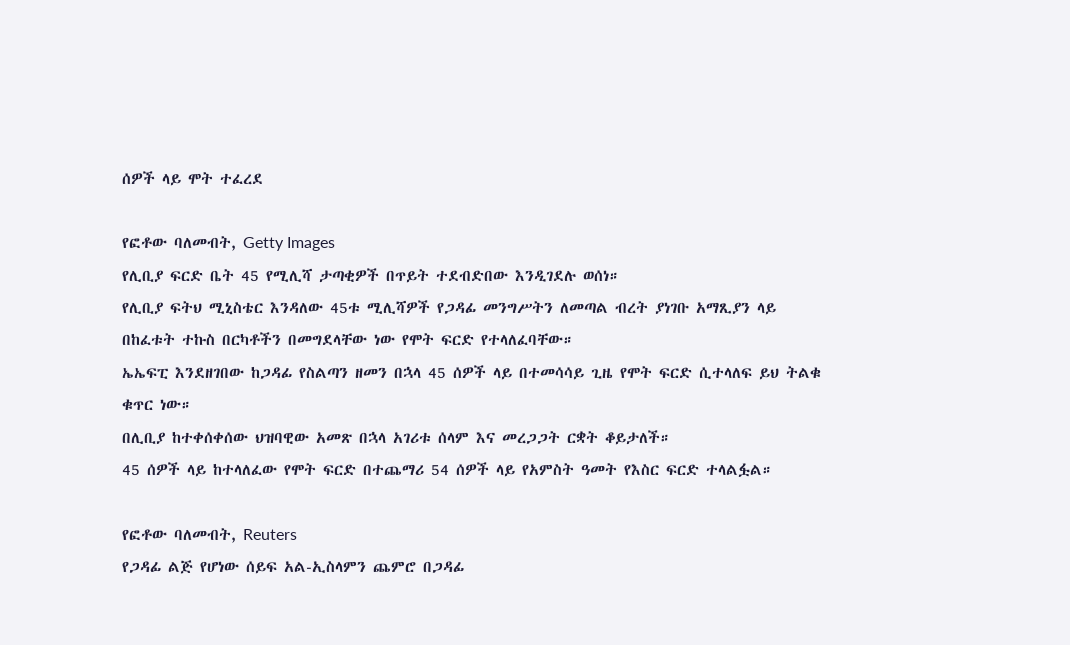ሰዎች ላይ ሞት ተፈረደ

የፎቶው ባለመብት, Getty Images
የሊቢያ ፍርድ ቤት 45 የሚሊሻ ታጣቂዎች በጥይት ተደብድበው እንዲገደሉ ወሰነ።
የሊቢያ ፍትህ ሚኒስቴር እንዳለው 45ቱ ሚሊሻዎች የጋዳፊ መንግሥትን ለመጣል ብረት ያነገቡ አማጺያን ላይ በከፈቱት ተኩስ በርካቶችን በመግደላቸው ነው የሞት ፍርድ የተላለፈባቸው።
ኤኤፍፒ እንደዘገበው ከጋዳፊ የስልጣን ዘመን በኋላ 45 ሰዎች ላይ በተመሳሳይ ጊዜ የሞት ፍርድ ሲተላለፍ ይህ ትልቁ ቁጥር ነው።
በሊቢያ ከተቀሰቀሰው ህዝባዊው አመጽ በኋላ አገሪቱ ሰላም እና መረጋጋት ርቋት ቆይታለች።
45 ሰዎች ላይ ከተላለፈው የሞት ፍርድ በተጨማሪ 54 ሰዎች ላይ የአምስት ዓመት የእስር ፍርድ ተላልፏል።

የፎቶው ባለመብት, Reuters
የጋዳፊ ልጅ የሆነው ሰይፍ አል-ኢስላምን ጨምሮ በጋዳፊ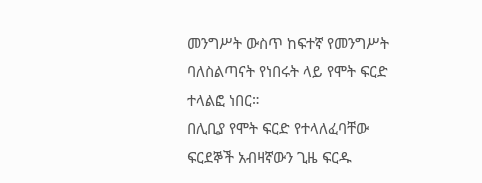መንግሥት ውስጥ ከፍተኛ የመንግሥት ባለስልጣናት የነበሩት ላይ የሞት ፍርድ ተላልፎ ነበር።
በሊቢያ የሞት ፍርድ የተላለፈባቸው ፍርደኞች አብዛኛውን ጊዜ ፍርዱ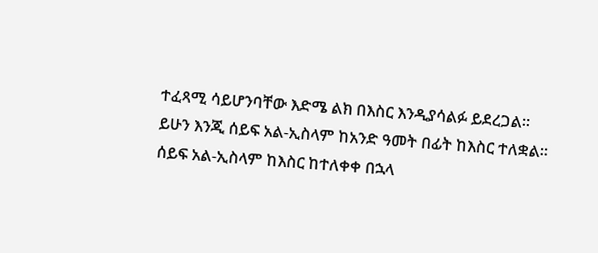ተፈጻሚ ሳይሆንባቸው እድሜ ልክ በእስር እንዲያሳልፉ ይደረጋል።
ይሁን እንጂ ሰይፍ አል-ኢስላም ከአንድ ዓመት በፊት ከእስር ተለቋል።
ሰይፍ አል-ኢስላም ከእስር ከተለቀቀ በኋላ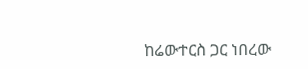ከሬውተርስ ጋር ነበረው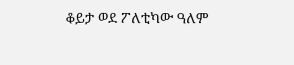ቆይታ ወደ ፖለቲካው ዓለም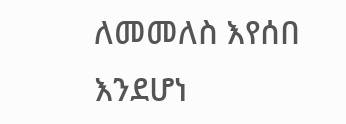ለመመለስ እየሰበ እንደሆነ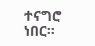ተናግሮ ነበር።